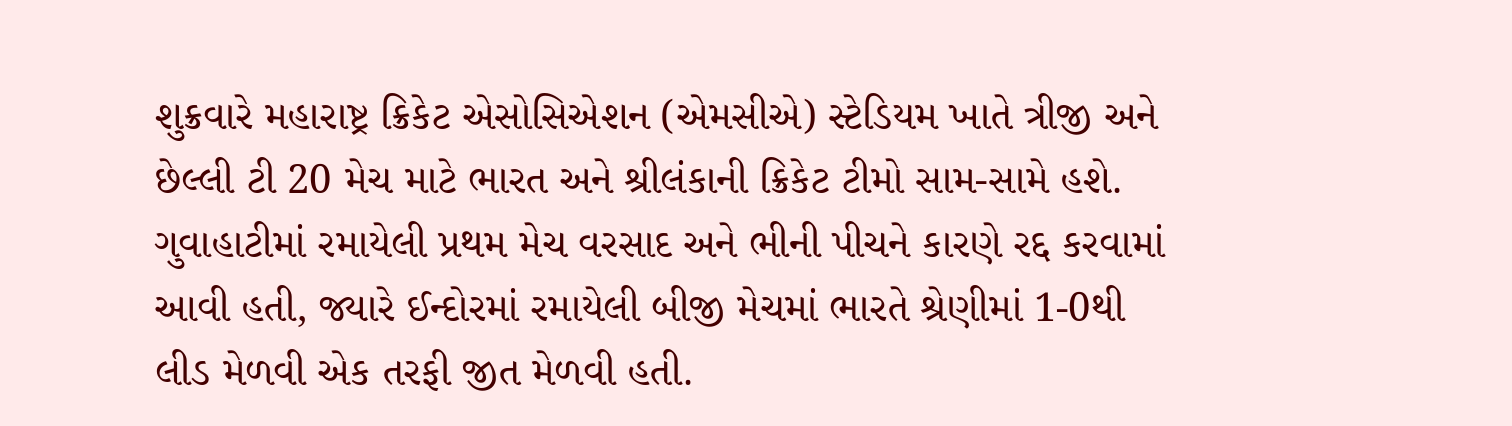શુક્રવારે મહારાષ્ટ્ર ક્રિકેટ એસોસિએશન (એમસીએ) સ્ટેડિયમ ખાતે ત્રીજી અને છેલ્લી ટી 20 મેચ માટે ભારત અને શ્રીલંકાની ક્રિકેટ ટીમો સામ-સામે હશે. ગુવાહાટીમાં રમાયેલી પ્રથમ મેચ વરસાદ અને ભીની પીચને કારણે રદ્દ કરવામાં આવી હતી, જ્યારે ઈન્દોરમાં રમાયેલી બીજી મેચમાં ભારતે શ્રેણીમાં 1-0થી લીડ મેળવી એક તરફી જીત મેળવી હતી.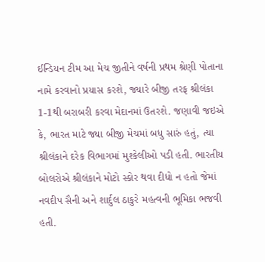ઈન્ડિયન ટીમ આ મેચ જીતીને વર્ષની પ્રથમ શ્રેણી પોતાના નામે કરવાનો પ્રયાસ કરશે, જ્યારે બીજી તરફ શ્રીલંકા 1-1થી બરાબરી કરવા મેદાનમાં ઉતરશે. જણાવી જઇએ કે, ભારત માટે જ્યા બીજી મેચમાં બધુ સારું હતું, ત્યા શ્રીલંકાને દરેક વિભાગમાં મુશ્કેલીઓ પડી હતી. ભારતીય બોલરોએ શ્રીલંકાને મોટો સ્કોર થવા દીધો ન હતો જેમાં નવદીપ સૈની અને શાર્દુલ ઠાકુરે મહત્વની ભૂમિકા ભજવી હતી.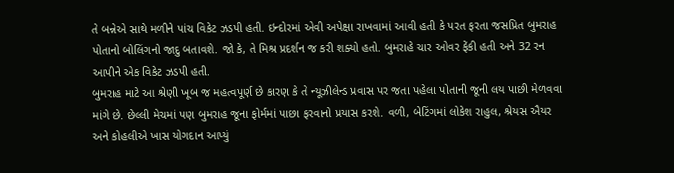તે બન્નેએ સાથે મળીને પાંચ વિકેટ ઝડપી હતી. ઇન્દોરમાં એવી અપેક્ષા રાખવામાં આવી હતી કે પરત ફરતા જસપ્રિત બુમરાહ પોતાનો બોલિંગનો જાદુ બતાવશે. જો કે, તે મિશ્ર પ્રદર્શન જ કરી શક્યો હતો. બુમરાહે ચાર ઓવર ફેંકી હતી અને 32 રન આપીને એક વિકેટ ઝડપી હતી.
બુમરાહ માટે આ શ્રેણી ખૂબ જ મહત્વપૂર્ણ છે કારણ કે તે ન્યૂઝીલેન્ડ પ્રવાસ પર જતા પહેલા પોતાની જૂની લય પાછી મેળવવા માંગે છે. છેલ્લી મેચમાં પણ બુમરાહ જૂના ફોર્મમાં પાછા ફરવાનો પ્રયાસ કરશે. વળી, બેટિંગમાં લોકેશ રાહુલ, શ્રેયસ ઐયર અને કોહલીએ ખાસ યોગદાન આપ્યું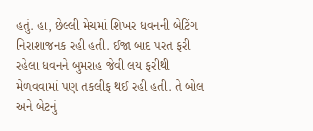હતું. હા, છેલ્લી મેચમાં શિખર ધવનની બેટિંગ નિરાશાજનક રહી હતી. ઈજા બાદ પરત ફરી રહેલા ધવનને બુમરાહ જેવી લય ફરીથી મેળવવામાં પણ તકલીફ થઈ રહી હતી. તે બોલ અને બેટનું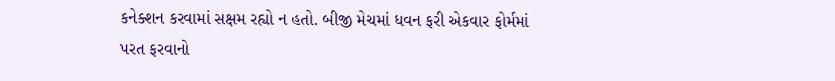કનેક્શન કરવામાં સક્ષમ રહ્યો ન હતો. બીજી મેચમાં ધવન ફરી એકવાર ફોર્મમાં પરત ફરવાનો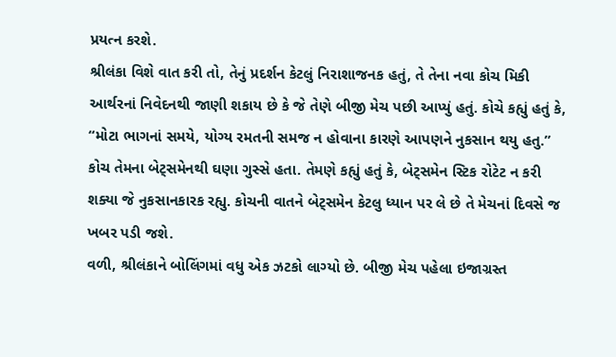પ્રયત્ન કરશે.
શ્રીલંકા વિશે વાત કરી તો, તેનું પ્રદર્શન કેટલું નિરાશાજનક હતું, તે તેના નવા કોચ મિકી આર્થરનાં નિવેદનથી જાણી શકાય છે કે જે તેણે બીજી મેચ પછી આપ્યું હતું. કોચે કહ્યું હતું કે, “મોટા ભાગનાં સમયે, યોગ્ય રમતની સમજ ન હોવાના કારણે આપણને નુકસાન થયુ હતુ.” કોચ તેમના બેટ્સમેનથી ઘણા ગુસ્સે હતા. તેમણે કહ્યું હતું કે, બેટ્સમેન સ્ટિક રોટેટ ન કરી શક્યા જે નુકસાનકારક રહ્યુ. કોચની વાતને બેટ્સમેન કેટલુ ધ્યાન પર લે છે તે મેચનાં દિવસે જ ખબર પડી જશે.
વળી, શ્રીલંકાને બોલિંગમાં વધુ એક ઝટકો લાગ્યો છે. બીજી મેચ પહેલા ઇજાગ્રસ્ત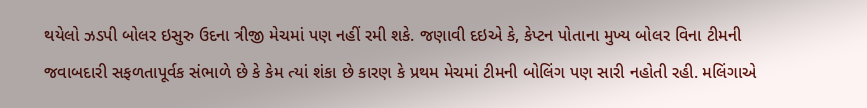થયેલો ઝડપી બોલર ઇસુરુ ઉદના ત્રીજી મેચમાં પણ નહીં રમી શકે. જણાવી દઇએ કે, કેપ્ટન પોતાના મુખ્ય બોલર વિના ટીમની જવાબદારી સફળતાપૂર્વક સંભાળે છે કે કેમ ત્યાં શંકા છે કારણ કે પ્રથમ મેચમાં ટીમની બોલિંગ પણ સારી નહોતી રહી. મલિંગાએ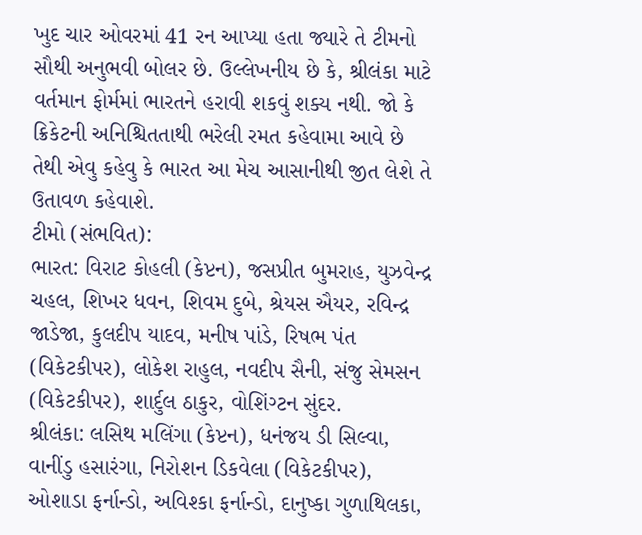ખુદ ચાર ઓવરમાં 41 રન આપ્યા હતા જ્યારે તે ટીમનો સૌથી અનુભવી બોલર છે. ઉલ્લેખનીય છે કે, શ્રીલંકા માટે વર્તમાન ફોર્મમાં ભારતને હરાવી શકવું શક્ય નથી. જો કે ક્રિકેટની અનિશ્ચિતતાથી ભરેલી રમત કહેવામા આવે છે તેથી એવુ કહેવુ કે ભારત આ મેચ આસાનીથી જીત લેશે તે ઉતાવળ કહેવાશે.
ટીમો (સંભવિત):
ભારત: વિરાટ કોહલી (કેપ્ટન), જસપ્રીત બુમરાહ, યુઝવેન્દ્ર ચહલ, શિખર ધવન, શિવમ દુબે, શ્રેયસ ઐયર, રવિન્દ્ર જાડેજા, કુલદીપ યાદવ, મનીષ પાંડે, રિષભ પંત (વિકેટકીપર), લોકેશ રાહુલ, નવદીપ સૈની, સંજુ સેમસન (વિકેટકીપર), શાર્દુલ ઠાકુર, વોશિંગ્ટન સુંદર.
શ્રીલંકા: લસિથ મલિંગા (કેપ્ટન), ધનંજય ડી સિલ્વા, વાનીંડુ હસારંગા, નિરોશન ડિકવેલા (વિકેટકીપર), ઓશાડા ફર્નાન્ડો, અવિશ્કા ફર્નાન્ડો, દાનુષ્કા ગુળાથિલકા,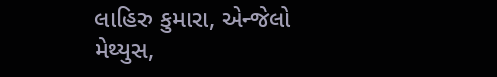લાહિરુ કુમારા, એન્જેલો મેથ્યુસ,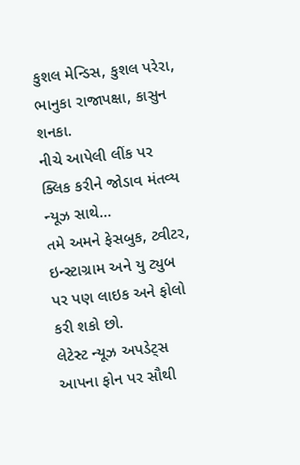કુશલ મેન્ડિસ, કુશલ પરેરા, ભાનુકા રાજાપક્ષા, કાસુન શનકા.
નીચે આપેલી લીંક પર ક્લિક કરીને જોડાવ મંતવ્ય ન્યૂઝ સાથે…
તમે અમને ફેસબુક, ટ્વીટર, ઇન્સ્ટાગ્રામ અને યુ ટ્યુબ પર પણ લાઇક અને ફોલો કરી શકો છો.
લેટેસ્ટ ન્યૂઝ અપડેટ્સ આપના ફોન પર સૌથી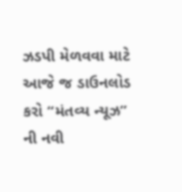ઝડપી મેળવવા માટે આજે જ ડાઉનલોડ કરો “મંતવ્ય ન્યૂઝ” ની નવી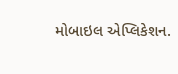મોબાઇલ એપ્લિકેશન.